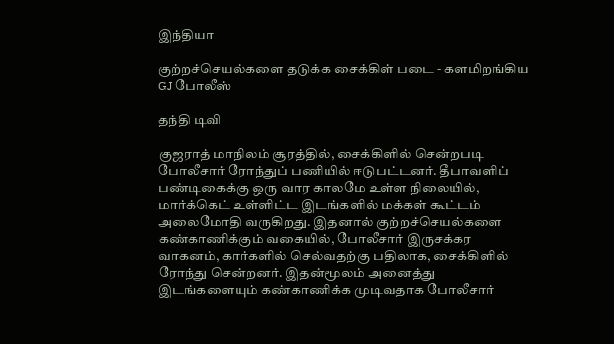இந்தியா

குற்றச்செயல்களை தடுக்க சைக்கிள் படை - களமிறங்கிய GJ போலீஸ்

தந்தி டிவி

குஜராத் மாநிலம் சூரத்தில், சைக்கிளில் சென்றபடி போலீசார் ரோந்துப் பணியில் ஈடுபட்டனர். தீபாவளிப் பண்டிகைக்கு ஒரு வார காலமே உள்ள நிலையில், மார்க்கெட் உள்ளிட்ட இடங்களில் மக்கள் கூட்டம் அலைமோதி வருகிறது. இதனால் குற்றச்செயல்களை கண்காணிக்கும் வகையில், போலீசார் இருசக்கர வாகனம், கார்களில் செல்வதற்கு பதிலாக, சைக்கிளில் ரோந்து சென்றனர். இதன்மூலம் அனைத்து இடங்களையும் கண்காணிக்க முடிவதாக போலீசார்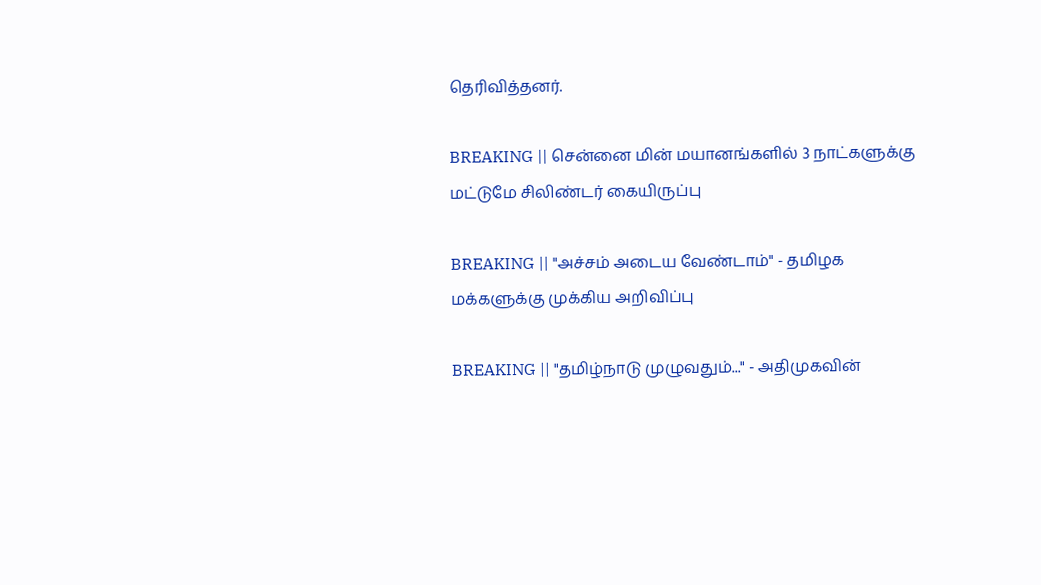தெரிவித்தனர்.

BREAKING || சென்னை மின் மயானங்களில் 3 நாட்களுக்கு மட்டுமே சிலிண்டர் கையிருப்பு

BREAKING || "அச்சம் அடைய வேண்டாம்" - தமிழக மக்களுக்கு முக்கிய அறிவிப்பு

BREAKING || "தமிழ்நாடு முழுவதும்..." - அதிமுகவின்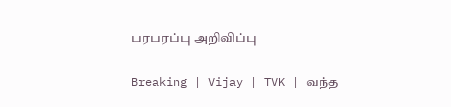பரபரப்பு அறிவிப்பு

Breaking | Vijay | TVK | வந்த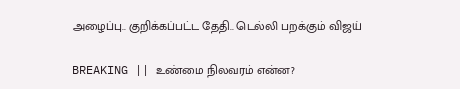அழைப்பு.. குறிக்கப்பட்ட தேதி.. டெல்லி பறக்கும் விஜய்

BREAKING || உண்மை நிலவரம் என்ன?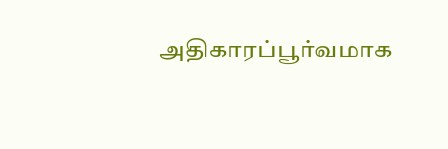அதிகாரப்பூர்வமாக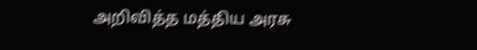அறிவித்த மத்திய அரசு